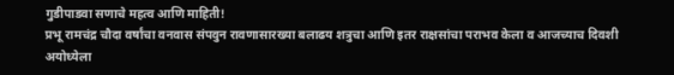गुडीपाडवा सणाचे महत्व आणि माहिती!
प्रभू रामचंद्र चौदा वर्षांचा वनवास संपवुन रावणासारख्या बलाढय शत्रुचा आणि इतर राक्षसांचा पराभव केला व आजच्याच दिवशी अयोध्येला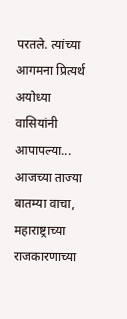परतले. त्यांच्या आगमना प्रित्यर्थ अयोध्या वासियांनी आपापल्या...
आजच्या ताज्या बातम्या वाचा, महाराष्ट्राच्या राजकारणाच्या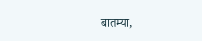बातम्या,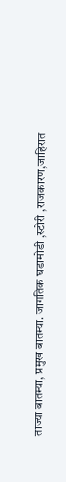ताज्या बातम्या, प्रमुख बातम्या. जागतिक घडामोडी ,स्टोरी ,राजकारण,जाहिरात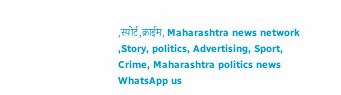,स्पोर्ट,क्राईम, Maharashtra news network ,Story, politics, Advertising, Sport, Crime, Maharashtra politics news
WhatsApp us